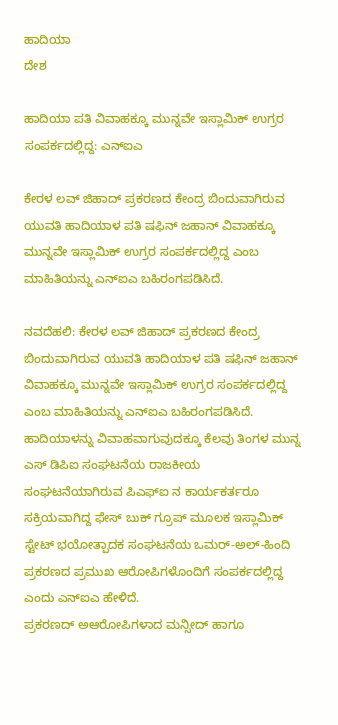ಹಾದಿಯಾ
ದೇಶ

ಹಾದಿಯಾ ಪತಿ ವಿವಾಹಕ್ಕೂ ಮುನ್ನವೇ ಇಸ್ಲಾಮಿಕ್ ಉಗ್ರರ ಸಂಪರ್ಕದಲ್ಲಿದ್ದ: ಎನ್ಐಎ

ಕೇರಳ ಲವ್ ಜಿಹಾದ್ ಪ್ರಕರಣದ ಕೇಂದ್ರ ಬಿಂದುವಾಗಿರುವ ಯುವತಿ ಹಾದಿಯಾಳ ಪತಿ ಷಫಿನ್ ಜಹಾನ್ ವಿವಾಹಕ್ಕೂ ಮುನ್ನವೇ ಇಸ್ಲಾಮಿಕ್ ಉಗ್ರರ ಸಂಪರ್ಕದಲ್ಲಿದ್ದ ಎಂಬ ಮಾಹಿತಿಯನ್ನು ಎನ್ಐಎ ಬಹಿರಂಗಪಡಿಸಿದೆ.

ನವದೆಹಲಿ: ಕೇರಳ ಲವ್ ಜಿಹಾದ್ ಪ್ರಕರಣದ ಕೇಂದ್ರ ಬಿಂದುವಾಗಿರುವ ಯುವತಿ ಹಾದಿಯಾಳ ಪತಿ ಷಫಿನ್ ಜಹಾನ್ ವಿವಾಹಕ್ಕೂ ಮುನ್ನವೇ ಇಸ್ಲಾಮಿಕ್ ಉಗ್ರರ ಸಂಪರ್ಕದಲ್ಲಿದ್ದ ಎಂಬ ಮಾಹಿತಿಯನ್ನು ಎನ್ಐಎ ಬಹಿರಂಗಪಡಿಸಿದೆ.
ಹಾದಿಯಾಳನ್ನು ವಿವಾಹವಾಗುವುದಕ್ಕೂ ಕೆಲವು ತಿಂಗಳ ಮುನ್ನ ಎಸ್ ಡಿಪಿಐ ಸಂಘಟನೆಯ ರಾಜಕೀಯ ಸಂಘಟನೆಯಾಗಿರುವ ಪಿಎಫ್ಐ ನ ಕಾರ್ಯಕರ್ತರೂ ಸಕ್ರಿಯವಾಗಿದ್ದ ಫೇಸ್ ಬುಕ್ ಗ್ರೂಪ್ ಮೂಲಕ ಇಸ್ಲಾಮಿಕ್ ಸ್ಟೇಟ್ ಭಯೋತ್ಪಾದಕ ಸಂಘಟನೆಯ ಒಮರ್-ಅಲ್-ಹಿಂದಿ ಪ್ರಕರಣದ ಪ್ರಮುಖ ಆರೋಪಿಗಳೊಂದಿಗೆ ಸಂಪರ್ಕದಲ್ಲಿದ್ದ ಎಂದು ಎನ್ಐಎ ಹೇಳಿದೆ.
ಪ್ರಕರಣದ್ ಅಆರೋಪಿಗಳಾದ ಮನ್ಸೀದ್ ಹಾಗೂ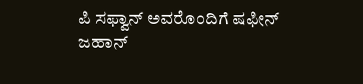ಪಿ ಸಫ್ವಾನ್ ಅವರೊಂದಿಗೆ ಷಫೀನ್ ಜಹಾನ್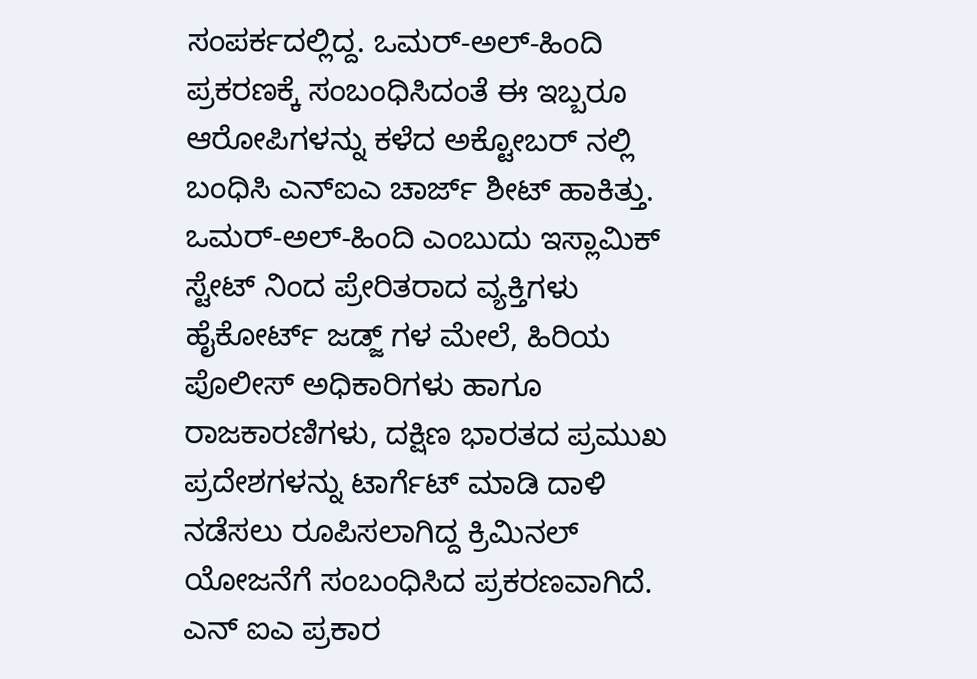ಸಂಪರ್ಕದಲ್ಲಿದ್ದ. ಒಮರ್-ಅಲ್-ಹಿಂದಿ ಪ್ರಕರಣಕ್ಕೆ ಸಂಬಂಧಿಸಿದಂತೆ ಈ ಇಬ್ಬರೂ ಆರೋಪಿಗಳನ್ನು ಕಳೆದ ಅಕ್ಟೋಬರ್ ನಲ್ಲಿ ಬಂಧಿಸಿ ಎನ್ಐಎ ಚಾರ್ಜ್ ಶೀಟ್ ಹಾಕಿತ್ತು.  ಒಮರ್-ಅಲ್-ಹಿಂದಿ ಎಂಬುದು ಇಸ್ಲಾಮಿಕ್ ಸ್ಟೇಟ್ ನಿಂದ ಪ್ರೇರಿತರಾದ ವ್ಯಕ್ತಿಗಳು ಹೈಕೋರ್ಟ್ ಜಡ್ಜ್ ಗಳ ಮೇಲೆ, ಹಿರಿಯ ಪೊಲೀಸ್ ಅಧಿಕಾರಿಗಳು ಹಾಗೂ ರಾಜಕಾರಣಿಗಳು, ದಕ್ಷಿಣ ಭಾರತದ ಪ್ರಮುಖ ಪ್ರದೇಶಗಳನ್ನು ಟಾರ್ಗೆಟ್ ಮಾಡಿ ದಾಳಿ ನಡೆಸಲು ರೂಪಿಸಲಾಗಿದ್ದ ಕ್ರಿಮಿನಲ್ ಯೋಜನೆಗೆ ಸಂಬಂಧಿಸಿದ ಪ್ರಕರಣವಾಗಿದೆ.
ಎನ್ ಐಎ ಪ್ರಕಾರ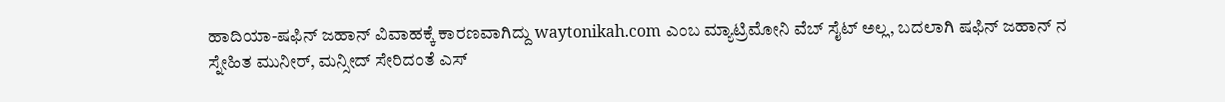ಹಾದಿಯಾ-ಷಫಿನ್ ಜಹಾನ್ ವಿವಾಹಕ್ಕೆ ಕಾರಣವಾಗಿದ್ದು waytonikah.com ಎಂಬ ಮ್ಯಾಟ್ರಿಮೋನಿ ವೆಬ್ ಸೈಟ್ ಅಲ್ಲ, ಬದಲಾಗಿ ಷಫಿನ್ ಜಹಾನ್ ನ ಸ್ನೇಹಿತ ಮುನೀರ್, ಮನ್ಸೀದ್ ಸೇರಿದಂತೆ ಎಸ್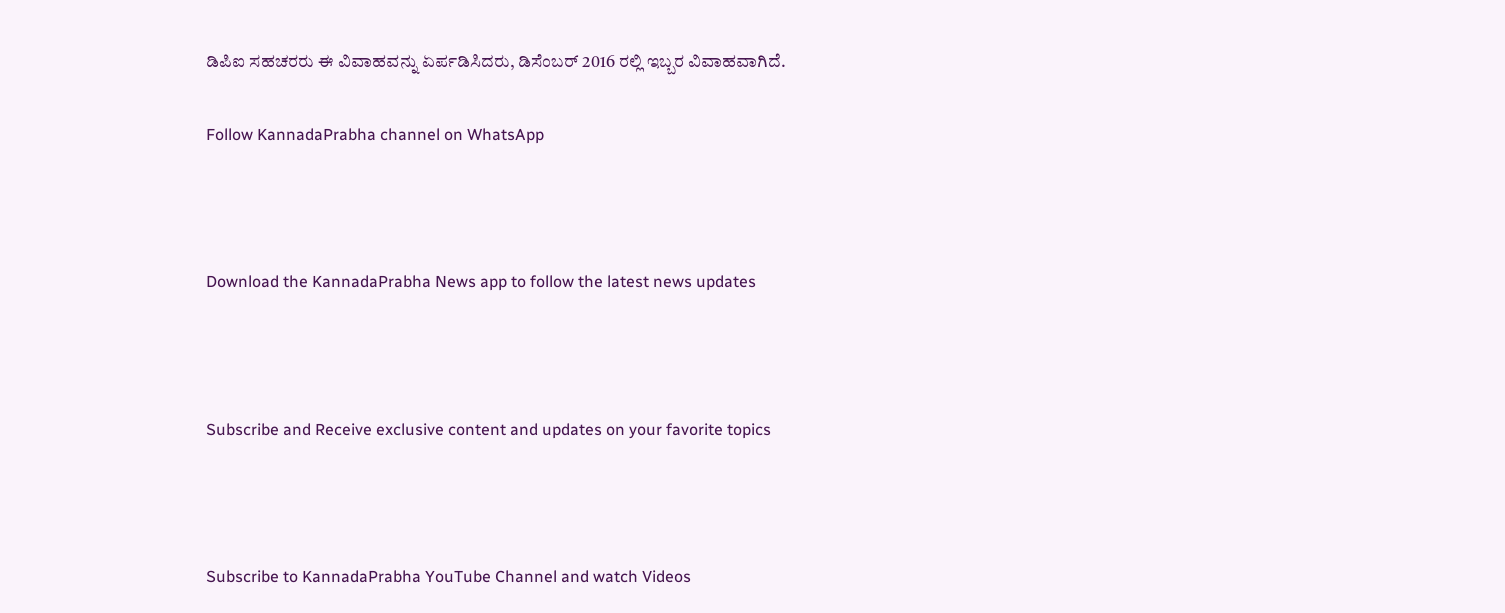ಡಿಪಿಐ ಸಹಚರರು ಈ ವಿವಾಹವನ್ನು ಏರ್ಪಡಿಸಿದರು, ಡಿಸೆಂಬರ್ 2016 ರಲ್ಲಿ ಇಬ್ಬರ ವಿವಾಹವಾಗಿದೆ.

Follow KannadaPrabha channel on WhatsApp



Download the KannadaPrabha News app to follow the latest news updates



Subscribe and Receive exclusive content and updates on your favorite topics



Subscribe to KannadaPrabha YouTube Channel and watch Videos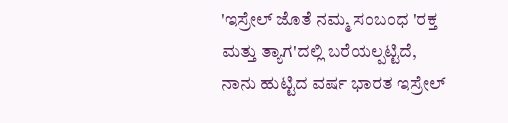'ಇಸ್ರೇಲ್‌ ಜೊತೆ ನಮ್ಮ ಸಂಬಂಧ 'ರಕ್ತ ಮತ್ತು ತ್ಯಾಗ'ದಲ್ಲಿ ಬರೆಯಲ್ಪಟ್ಟಿದೆ, ನಾನು ಹುಟ್ಟಿದ ವರ್ಷ ಭಾರತ ಇಸ್ರೇಲ್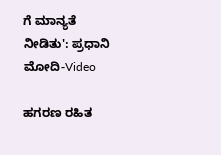ಗೆ ಮಾನ್ಯತೆ ನೀಡಿತು': ಪ್ರಧಾನಿ ಮೋದಿ-Video

ಹಗರಣ ರಹಿತ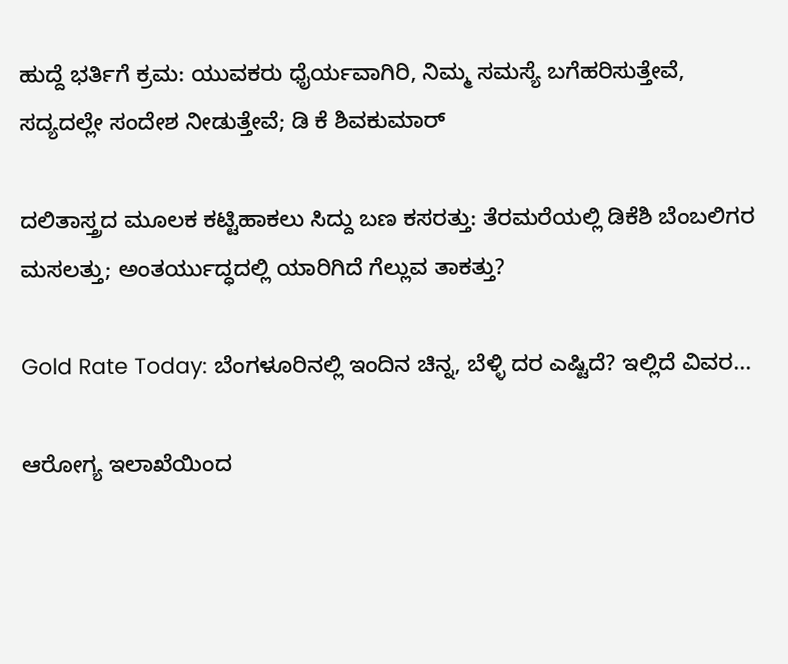ಹುದ್ದೆ ಭರ್ತಿಗೆ ಕ್ರಮ: ಯುವಕರು ಧೈರ್ಯವಾಗಿರಿ, ನಿಮ್ಮ ಸಮಸ್ಯೆ ಬಗೆಹರಿಸುತ್ತೇವೆ, ಸದ್ಯದಲ್ಲೇ ಸಂದೇಶ ನೀಡುತ್ತೇವೆ; ಡಿ ಕೆ ಶಿವಕುಮಾರ್

ದಲಿತಾಸ್ತ್ರದ ಮೂಲಕ ಕಟ್ಟಿಹಾಕಲು ಸಿದ್ದು ಬಣ ಕಸರತ್ತು: ತೆರಮರೆಯಲ್ಲಿ ಡಿಕೆಶಿ ಬೆಂಬಲಿಗರ ಮಸಲತ್ತು; ಅಂತರ್ಯುದ್ಧದಲ್ಲಿ ಯಾರಿಗಿದೆ ಗೆಲ್ಲುವ ತಾಕತ್ತು?

Gold Rate Today: ಬೆಂಗಳೂರಿನಲ್ಲಿ ಇಂದಿನ ಚಿನ್ನ, ಬೆಳ್ಳಿ ದರ ಎಷ್ಟಿದೆ? ಇಲ್ಲಿದೆ ವಿವರ...

ಆರೋಗ್ಯ ಇಲಾಖೆಯಿಂದ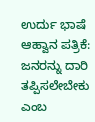ಉರ್ದು ಭಾಷೆ ಆಹ್ವಾನ ಪತ್ರಿಕೆ: ಜನರನ್ನು ದಾರಿ ತಪ್ಪಿಸಲೇಬೇಕು ಎಂಬ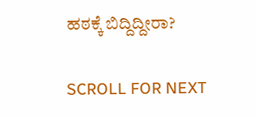ಹಠಕ್ಕೆ ಬಿದ್ದಿದ್ದೀರಾ?

SCROLL FOR NEXT